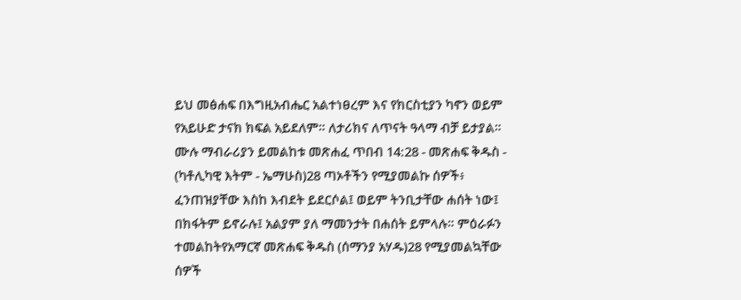ይህ መፅሐፍ በእግዚአብሔር አልተነፀረም እና የክርስቲያን ካኖን ወይም የአይሁድ ታናክ ክፍል አይደለም። ለታሪክና ለጥናት ዓላማ ብቻ ይታያል። ሙሉ ማብራሪያን ይመልከቱ መጽሐፈ ጥበብ 14:28 - መጽሐፍ ቅዱስ - (ካቶሊካዊ እትም - ኤማሁስ)28 ጣኦቶችን የሚያመልኩ ሰዎች፥ ፈንጠዝያቸው እስከ እብደት ይደርሶል፤ ወይም ትንቢታቸው ሐሰት ነው፤ በክፋትም ይኖራሉ፤ አልያም ያለ ማመንታት በሐሰት ይምላሉ። ምዕራፉን ተመልከትየአማርኛ መጽሐፍ ቅዱስ (ሰማንያ አሃዱ)28 የሚያመልኳቸው ሰዎች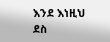እንደ እነዚህ ደስ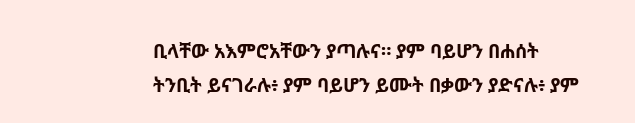ቢላቸው አእምሮአቸውን ያጣሉና። ያም ባይሆን በሐሰት ትንቢት ይናገራሉ፥ ያም ባይሆን ይሙት በቃውን ያድናሉ፥ ያም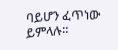ባይሆን ፈጥነው ይምላሉ።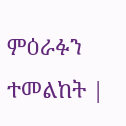ምዕራፉን ተመልከት |